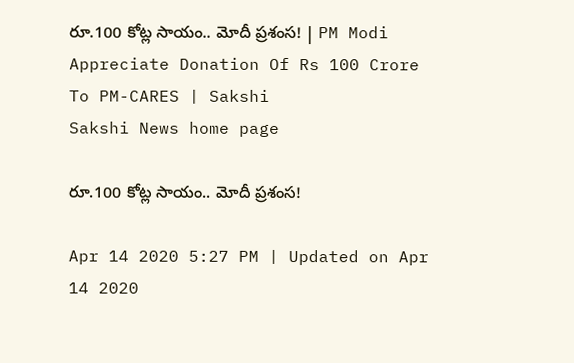రూ.100 కోట్ల సాయం.. మోదీ ప్రశంస! | PM Modi Appreciate Donation Of Rs 100 Crore To PM-CARES | Sakshi
Sakshi News home page

రూ.100 కోట్ల సాయం.. మోదీ ప్రశంస!

Apr 14 2020 5:27 PM | Updated on Apr 14 2020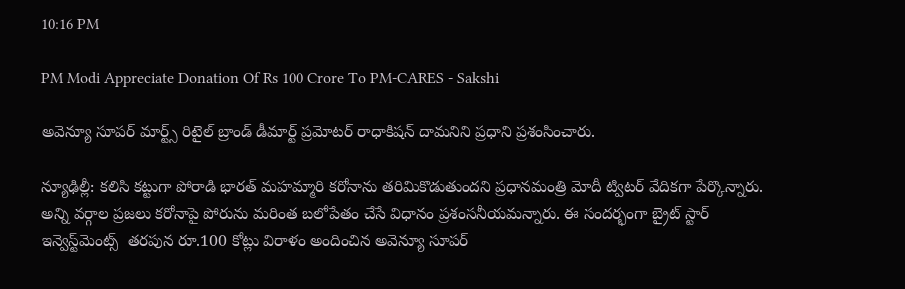10:16 PM

PM Modi Appreciate Donation Of Rs 100 Crore To PM-CARES - Sakshi

అవెన్యూ సూప‌ర్ మార్ట్స్ రిటైల్ బ్రాండ్ డీమార్ట్ ప్రమోటర్‌ రాధాకిషన్‌ దామనిని ప్రధాని ప్రశంసించారు.

న్యూఢిల్లీ: కలిసి కట్టుగా పోరాడి భారత్‌ మహమ్మారి కరోనాను తరిమికొడుతుందని ప్రధానమంత్రి మోదీ ట్విటర్‌ వేదికగా పేర్కొన్నారు. అన్ని వర్గాల ప్రజలు కరోనాపై పోరును మరింత బలోపేతం చేసే విధానం ప్రశంసనీయమన్నారు. ఈ సందర్భంగా బ్రైట్ స్టార్ ఇన్వెస్ట్‌మెంట్స్  తరపున రూ.100 కోట్లు విరాళం అందించిన అవెన్యూ సూప‌ర్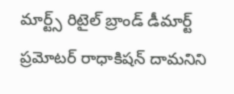మార్ట్స్ రిటైల్ బ్రాండ్ డీమార్ట్ ప్రమోటర్‌ రాధాకిషన్‌ దామనిని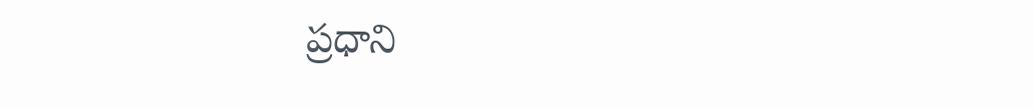ప్రధాని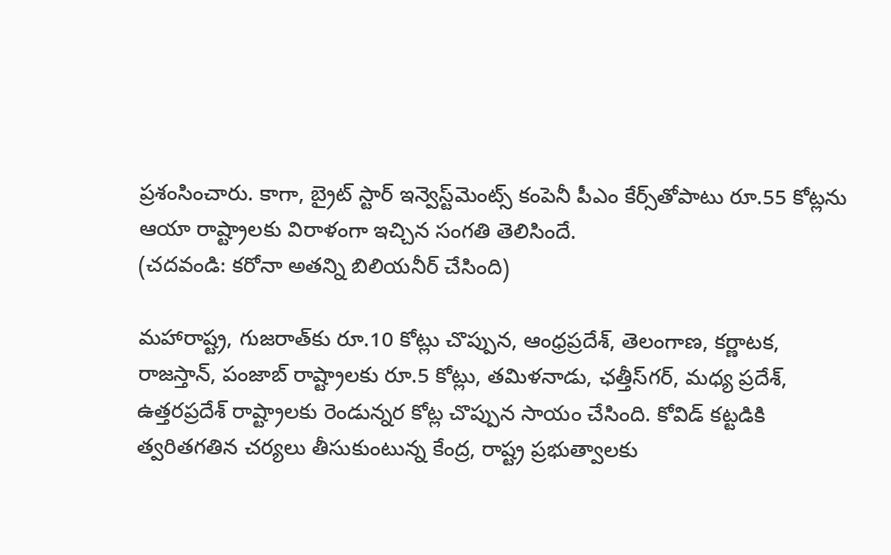ప్రశంసించారు. కాగా, బ్రైట్‌ స్టార్‌ ఇన్వెస్ట్‌మెంట్స్ కంపెనీ పీఎం కేర్స్‌తోపాటు రూ.55 కోట్లను ఆయా రాష్ట్రాలకు విరాళంగా ఇచ్చిన సంగతి తెలిసిందే.
(చదవండి: క‌రోనా అత‌న్ని బిలియ‌నీర్ చేసింది)

మహారాష్ట్ర, గుజరాత్‌కు రూ.10 కోట్లు చొప్పున, ఆంధ్రప్రదేశ్‌, తెలంగాణ, కర్ణాటక, రాజస్తాన్‌, పంజాబ్‌ రాష్ట్రాలకు రూ.5 కోట్లు, తమిళనాడు, ఛత్తీస్‌గర్‌, మధ్య ప్రదేశ్‌, ఉత్తరప్రదేశ్‌ రాష్ట్రాలకు రెండున్నర కోట్ల చొప్పున సాయం చేసింది. కోవిడ్‌ కట్టడికి త్వరితగతిన చర్యలు తీసుకుంటున్న కేంద్ర, రాష్ట్ర ప్రభుత్వాలకు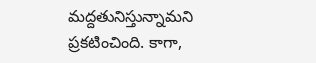మద్దతునిస్తున్నామని ప్రకటించింది. కాగా,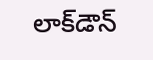లాక్‌డౌన్‌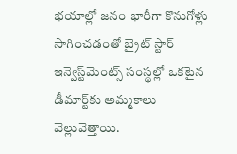భయాల్లో జనం భారీగా కొనుగోళ్లు సాగించడంతో బ్రైట్‌ స్టార్‌ ఇన్వెస్ట్‌మెంట్స్ సంస్థల్లో ఒకటైన డీమార్ట్‌కు అమ్మకాలు వెల్లువెత్తాయి.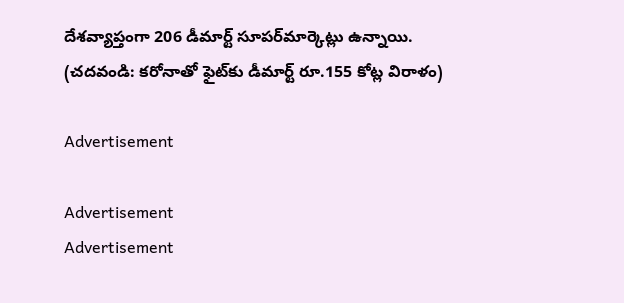దేశవ్యాప్తంగా 206 డీమార్ట్‌ సూపర్‌మార్కెట్లు ఉన్నాయి.
(చదవండి: క‌రోనాతో ఫైట్‌కు డీమార్ట్ రూ.155 కోట్ల విరాళం)

Advertisement

Advertisement
Advertisement